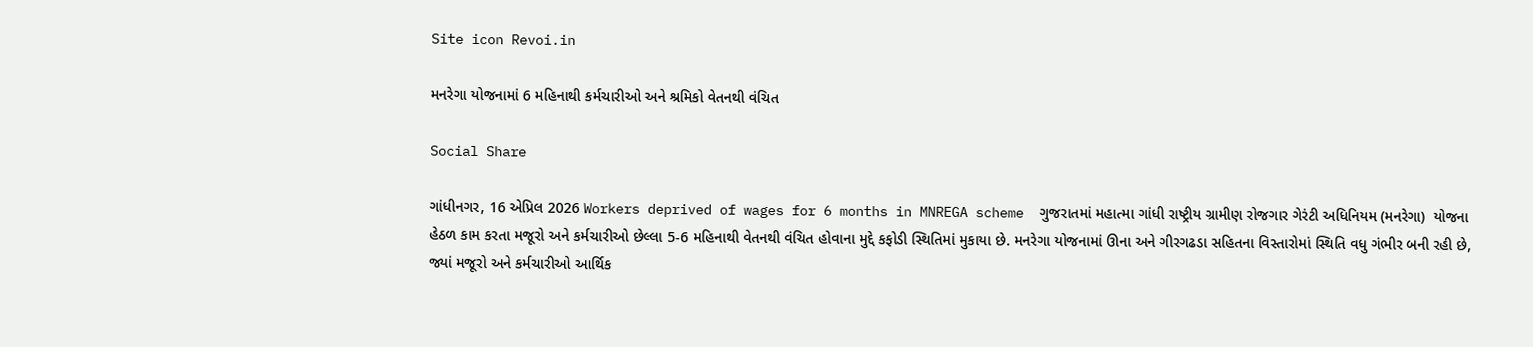Site icon Revoi.in

મનરેગા યોજનામાં 6 મહિનાથી કર્મચારીઓ અને શ્રમિકો વેતનથી વંચિત

Social Share

ગાંધીનગર, 16 એપ્રિલ 2026 Workers deprived of wages for 6 months in MNREGA scheme  ગુજરાતમાં મહાત્મા ગાંધી રાષ્ટ્રીય ગ્રામીણ રોજગાર ગેરંટી અધિનિયમ (મનરેગા)  યોજના હેઠળ કામ કરતા મજૂરો અને કર્મચારીઓ છેલ્લા 5-6 મહિનાથી વેતનથી વંચિત હોવાના મુદ્દે કફોડી સ્થિતિમાં મુકાયા છે. મનરેગા યોજનામાં ઊના અને ગીરગઢડા સહિતના વિસ્તારોમાં સ્થિતિ વધુ ગંભીર બની રહી છે, જ્યાં મજૂરો અને કર્મચારીઓ આર્થિક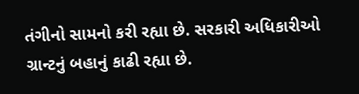તંગીનો સામનો કરી રહ્યા છે. સરકારી અધિકારીઓ ગ્રાન્ટનું બહાનું કાઢી રહ્યા છે.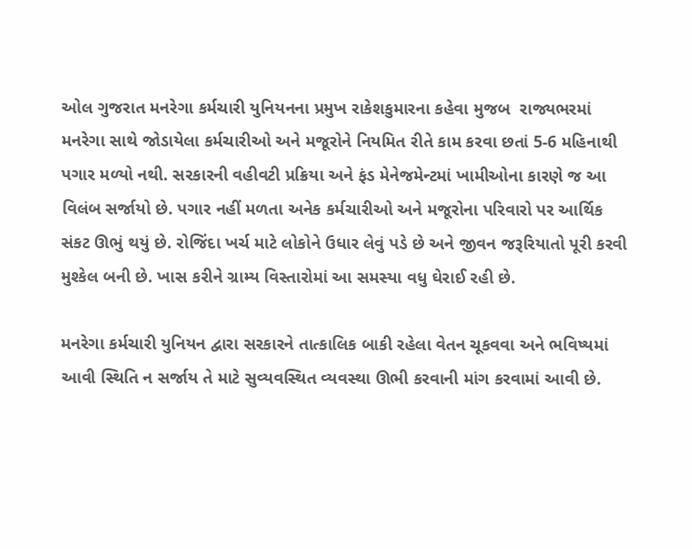ઓલ ગુજરાત મનરેગા કર્મચારી યુનિયનના પ્રમુખ રાકેશકુમારના કહેવા મુજબ  રાજ્યભરમાં મનરેગા સાથે જોડાયેલા કર્મચારીઓ અને મજૂરોને નિયમિત રીતે કામ કરવા છતાં 5-6 મહિનાથી પગાર મળ્યો નથી. સરકારની વહીવટી પ્રક્રિયા અને ફંડ મેનેજમેન્ટમાં ખામીઓના કારણે જ આ વિલંબ સર્જાયો છે. પગાર નહીં મળતા અનેક કર્મચારીઓ અને મજૂરોના પરિવારો પર આર્થિક સંકટ ઊભું થયું છે. રોજિંદા ખર્ચ માટે લોકોને ઉધાર લેવું પડે છે અને જીવન જરૂરિયાતો પૂરી કરવી મુશ્કેલ બની છે. ખાસ કરીને ગ્રામ્ય વિસ્તારોમાં આ સમસ્યા વધુ ઘેરાઈ રહી છે.

મનરેગા કર્મચારી યુનિયન દ્વારા સરકારને તાત્કાલિક બાકી રહેલા વેતન ચૂકવવા અને ભવિષ્યમાં આવી સ્થિતિ ન સર્જાય તે માટે સુવ્યવસ્થિત વ્યવસ્થા ઊભી કરવાની માંગ કરવામાં આવી છે.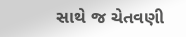સાથે જ ચેતવણી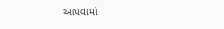આપવામાં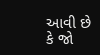આવી છે કે જો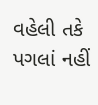વહેલી તકે પગલાં નહીં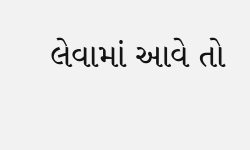લેવામાં આવે તો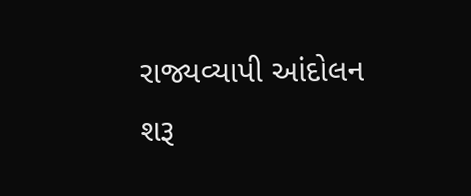રાજ્યવ્યાપી આંદોલન શરૂ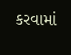કરવામાં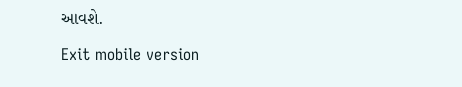આવશે.

Exit mobile version